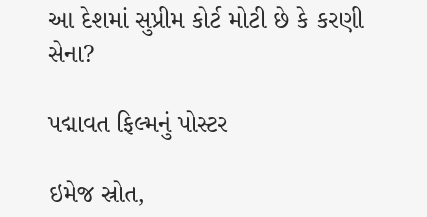આ દેશમાં સુપ્રીમ કોર્ટ મોટી છે કે કરણી સેના?

પદ્માવત ફિલ્મનું પોસ્ટર

ઇમેજ સ્રોત,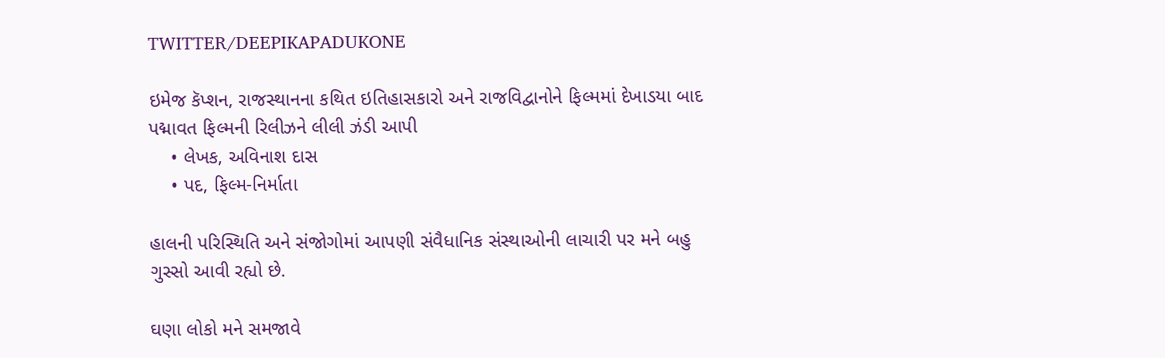TWITTER/DEEPIKAPADUKONE

ઇમેજ કૅપ્શન, રાજસ્થાનના કથિત ઇતિહાસકારો અને રાજવિદ્વાનોને ફિલ્મમાં દેખાડયા બાદ પદ્માવત ફિલ્મની રિલીઝને લીલી ઝંડી આપી
    • લેખક, અવિનાશ દાસ
    • પદ, ફિલ્મ-નિર્માતા

હાલની પરિસ્થિતિ અને સંજોગોમાં આપણી સંવૈધાનિક સંસ્થાઓની લાચારી પર મને બહુ ગુસ્સો આવી રહ્યો છે.

ઘણા લોકો મને સમજાવે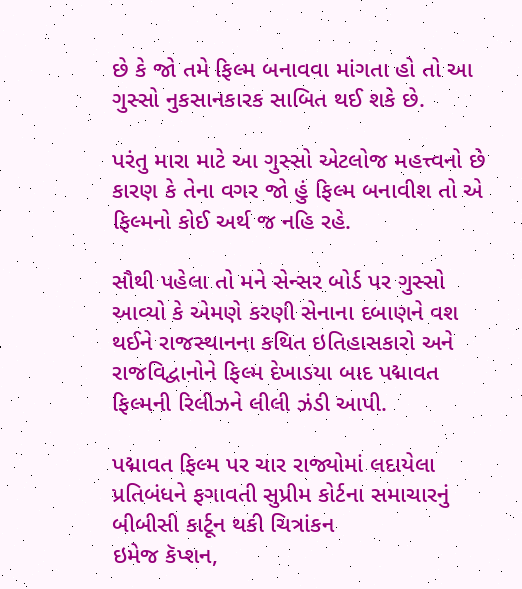છે કે જો તમે ફિલ્મ બનાવવા માંગતા હો તો આ ગુસ્સો નુકસાનકારક સાબિત થઈ શકે છે.

પરંતુ મારા માટે આ ગુસ્સો એટલોજ મહત્ત્વનો છે કારણ કે તેના વગર જો હું ફિલ્મ બનાવીશ તો એ ફિલ્મનો કોઈ અર્થ જ નહિ રહે.

સૌથી પહેલા તો મને સેન્સર બોર્ડ પર ગુસ્સો આવ્યો કે એમણે કરણી સેનાના દબાણને વશ થઈને રાજસ્થાનના કથિત ઇતિહાસકારો અને રાજવિદ્વાનોને ફિલ્મ દેખાડયા બાદ પદ્માવત ફિલ્મની રિલીઝને લીલી ઝંડી આપી.

પદ્માવત ફિલ્મ પર ચાર રાજ્યોમાં લદાયેલા પ્રતિબંધને ફગાવતી સુપ્રીમ કોર્ટના સમાચારનું બીબીસી કાર્ટૂન થકી ચિત્રાંકન
ઇમેજ કૅપ્શન,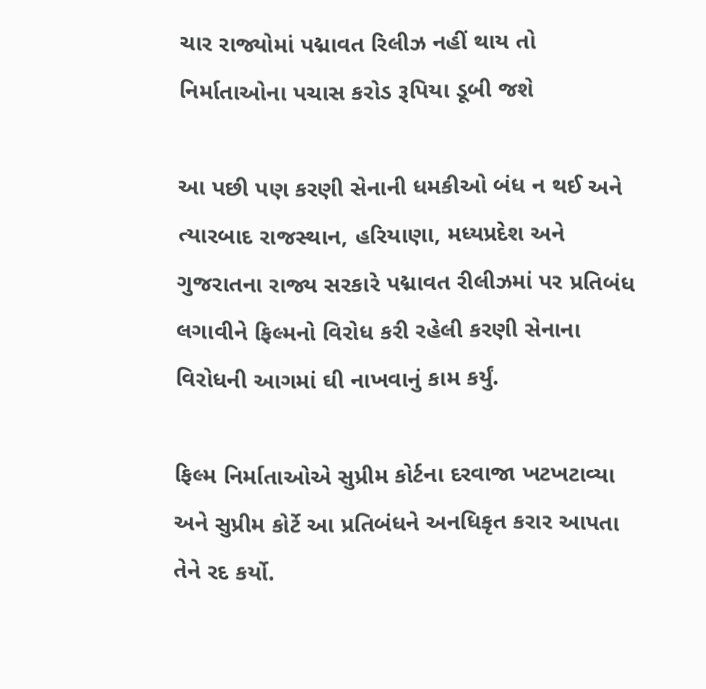ચાર રાજ્યોમાં પદ્માવત રિલીઝ નહીં થાય તો નિર્માતાઓના પચાસ કરોડ રૂપિયા ડૂબી જશે

આ પછી પણ કરણી સેનાની ધમકીઓ બંધ ન થઈ અને ત્યારબાદ રાજસ્થાન, હરિયાણા, મધ્યપ્રદેશ અને ગુજરાતના રાજ્ય સરકારે પદ્માવત રીલીઝમાં પર પ્રતિબંધ લગાવીને ફિલ્મનો વિરોધ કરી રહેલી કરણી સેનાના વિરોધની આગમાં ઘી નાખવાનું કામ કર્યું.

ફિલ્મ નિર્માતાઓએ સુપ્રીમ કોર્ટના દરવાજા ખટખટાવ્યા અને સુપ્રીમ કોર્ટે આ પ્રતિબંધને અનધિકૃત કરાર આપતા તેને રદ કર્યો.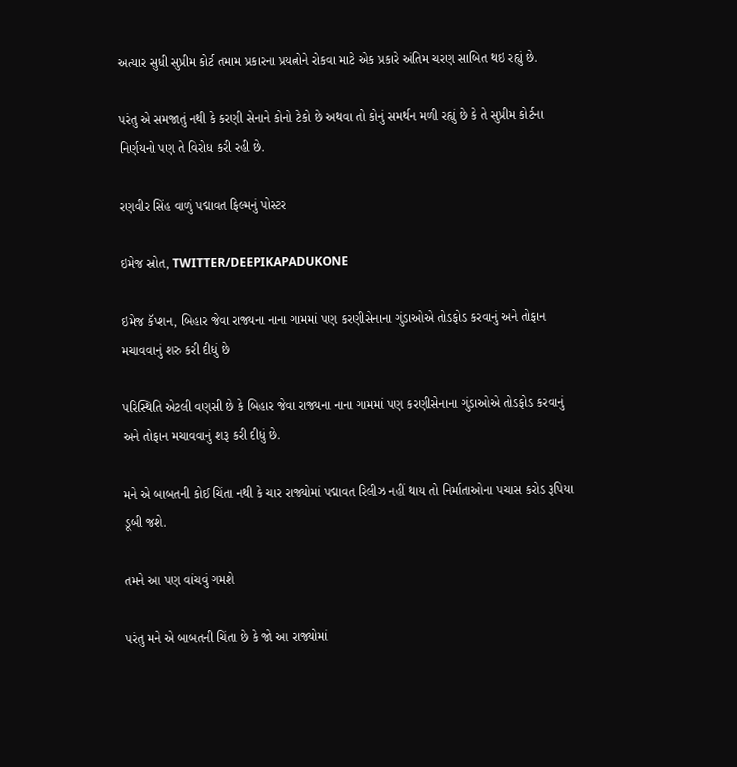અત્યાર સુધી સુપ્રીમ કોર્ટ તમામ પ્રકારના પ્રયત્નોને રોકવા માટે એક પ્રકારે અંતિમ ચરણ સાબિત થઇ રહ્યું છે.

પરંતુ એ સમજાતું નથી કે કરણી સેનાને કોનો ટેકો છે અથવા તો કોનું સમર્થન મળી રહ્યું છે કે તે સુપ્રીમ કોર્ટના નિર્ણયનો પણ તે વિરોધ કરી રહી છે.

રણવીર સિંહ વાળું પદ્માવત ફિલ્મનું પોસ્ટર

ઇમેજ સ્રોત, TWITTER/DEEPIKAPADUKONE

ઇમેજ કૅપ્શન, બિહાર જેવા રાજ્યના નાના ગામમાં પણ કરણીસેનાના ગુંડાઓએ તોડફોડ કરવાનું અને તોફાન મચાવવાનું શરુ કરી દીધું છે

પરિસ્થિતિ એટલી વણસી છે કે બિહાર જેવા રાજ્યના નાના ગામમાં પણ કરણીસેનાના ગુંડાઓએ તોડફોડ કરવાનું અને તોફાન મચાવવાનું શરૂ કરી દીધું છે.

મને એ બાબતની કોઈ ચિંતા નથી કે ચાર રાજ્યોમાં પદ્માવત રિલીઝ નહીં થાય તો નિર્માતાઓના પચાસ કરોડ રૂપિયા ડૂબી જશે.

તમને આ પણ વાંચવું ગમશે

પરંતુ મને એ બાબતની ચિંતા છે કે જો આ રાજ્યોમાં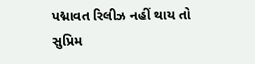પદ્માવત રિલીઝ નહીં થાય તો સુપ્રિમ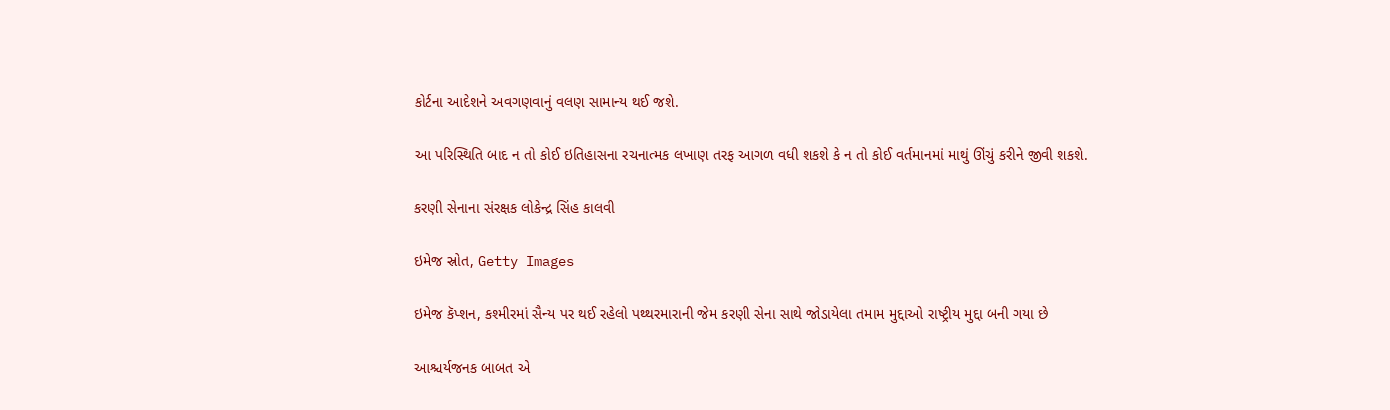કોર્ટના આદેશને અવગણવાનું વલણ સામાન્ય થઈ જશે.

આ પરિસ્થિતિ બાદ ન તો કોઈ ઇતિહાસના રચનાત્મક લખાણ તરફ આગળ વધી શકશે કે ન તો કોઈ વર્તમાનમાં માથું ઊંચું કરીને જીવી શકશે.

કરણી સેનાના સંરક્ષક લોકેન્દ્ર સિંહ કાલવી

ઇમેજ સ્રોત, Getty Images

ઇમેજ કૅપ્શન, કશ્મીરમાં સૈન્ય પર થઈ રહેલો પથ્થરમારાની જેમ કરણી સેના સાથે જોડાયેલા તમામ મુદ્દાઓ રાષ્ટ્રીય મુદ્દા બની ગયા છે

આશ્ચર્યજનક બાબત એ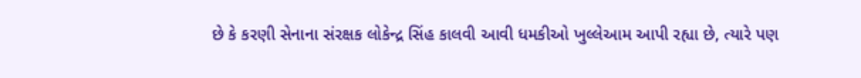છે કે કરણી સેનાના સંરક્ષક લોકેન્દ્ર સિંહ કાલવી આવી ધમકીઓ ખુલ્લેઆમ આપી રહ્યા છે, ત્યારે પણ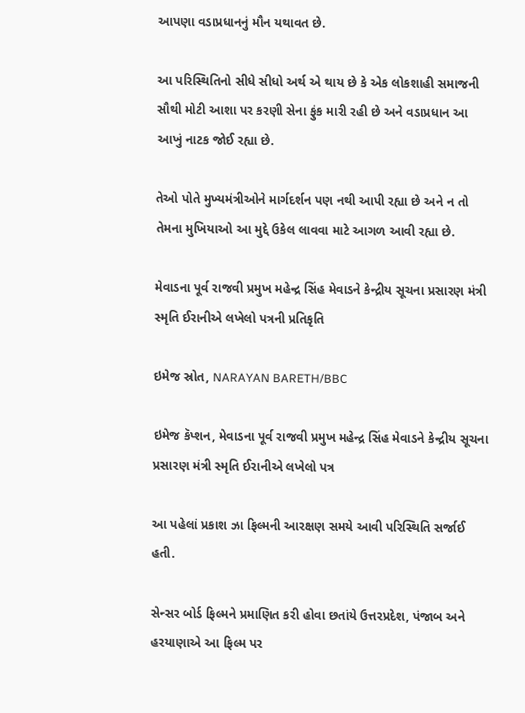આપણા વડાપ્રધાનનું મૌન યથાવત છે.

આ પરિસ્થિતિનો સીધે સીધો અર્થ એ થાય છે કે એક લોકશાહી સમાજની સૌથી મોટી આશા પર કરણી સેના ફુંક મારી રહી છે અને વડાપ્રધાન આ આખું નાટક જોઈ રહ્યા છે.

તેઓ પોતે મુખ્યમંત્રીઓને માર્ગદર્શન પણ નથી આપી રહ્યા છે અને ન તો તેમના મુખિયાઓ આ મુદ્દે ઉકેલ લાવવા માટે આગળ આવી રહ્યા છે.

મેવાડના પૂર્વ રાજવી પ્રમુખ મહેન્દ્ર સિંહ મેવાડને કેન્દ્રીય સૂચના પ્રસારણ મંત્રી સ્મૃતિ ઈરાનીએ લખેલો પત્રની પ્રતિકૃતિ

ઇમેજ સ્રોત, NARAYAN BARETH/BBC

ઇમેજ કૅપ્શન, મેવાડના પૂર્વ રાજવી પ્રમુખ મહેન્દ્ર સિંહ મેવાડને કેન્દ્રીય સૂચના પ્રસારણ મંત્રી સ્મૃતિ ઈરાનીએ લખેલો પત્ર

આ પહેલાં પ્રકાશ ઝા ફિલ્મની આરક્ષણ સમયે આવી પરિસ્થિતિ સર્જાઈ હતી.

સેન્સર બોર્ડ ફિલ્મને પ્રમાણિત કરી હોવા છતાંયે ઉત્તરપ્રદેશ, પંજાબ અને હરયાણાએ આ ફિલ્મ પર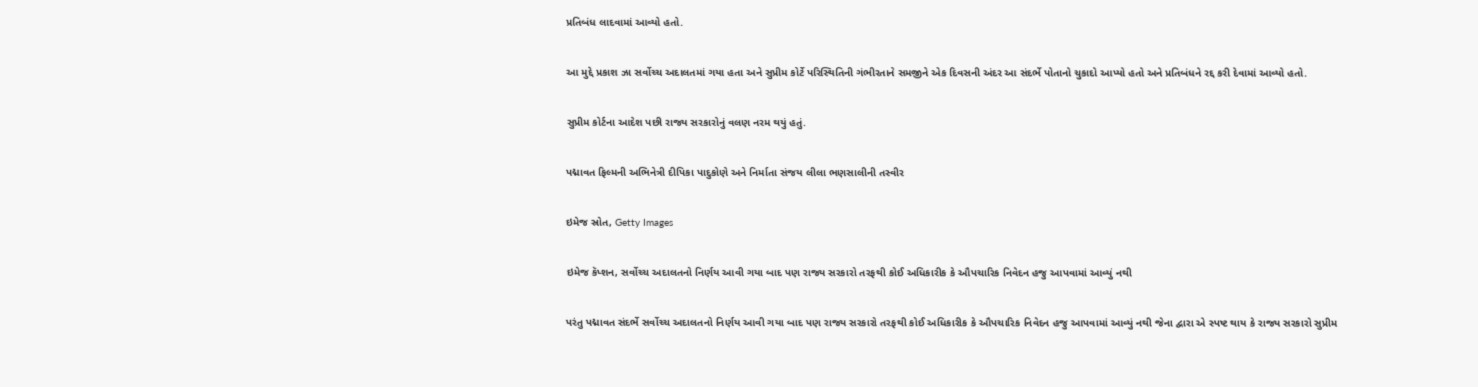પ્રતિબંધ લાદવામાં આવ્યો હતો.

આ મુદ્દે પ્રકાશ ઝા સર્વોચ્ચ અદાલતમાં ગયા હતા અને સુપ્રીમ કોર્ટે પરિસ્થિતિની ગંભીરતાને સમજીને એક દિવસની અંદર આ સંદર્ભે પોતાનો ચુકાદો આપ્યો હતો અને પ્રતિબંધને રદ્દ કરી દેવામાં આવ્યો હતો.

સુપ્રીમ કોર્ટના આદેશ પછી રાજ્ય સરકારોનું વલણ નરમ થયું હતું.

પદ્માવત ફિલ્મની અભિનેત્રી દીપિકા પાદુકોણે અને નિર્માતા સંજય લીલા ભણસાલીની તસ્વીર

ઇમેજ સ્રોત, Getty Images

ઇમેજ કૅપ્શન, સર્વોચ્ચ અદાલતનો નિર્ણય આવી ગયા બાદ પણ રાજ્ય સરકારો તરફથી કોઈ અધિકારીક કે ઔપચારિક નિવેદન હજુ આપવામાં આવ્યું નથી

પરંતુ પદ્માવત સંદર્ભે સર્વોચ્ચ અદાલતનો નિર્ણય આવી ગયા બાદ પણ રાજ્ય સરકારો તરફથી કોઈ અધિકારીક કે ઔપચારિક નિવેદન હજુ આપવામાં આવ્યું નથી જેના દ્વારા એ સ્પષ્ટ થાય કે રાજ્ય સરકારો સુપ્રીમ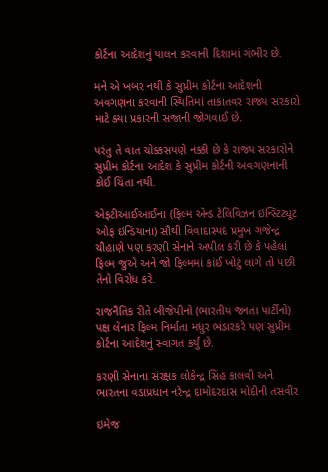કોર્ટના આદેશનું પાલન કરવાની દિશામાં ગંભીર છે.

મને એ ખબર નથી કે સુપ્રીમ કોર્ટના આદેશની અવગણના કરવાની સ્થિતિમાં તાકાતવર રાજ્ય સરકારો માટે ક્યા પ્રકારની સજાની જોગવાઈ છે.

પરંતુ તે વાત ચોક્કસપણે નક્કી છે કે રાજ્ય સરકારોને સુપ્રીમ કોર્ટના આદેશ કે સુપ્રીમ કોર્ટની અવગણનાની કોઈ ચિંતા નથી.

એફટીઆઈઆઈના (ફિલ્મ એન્ડ ટેલિવિઝન ઇન્સ્ટિટ્યૂટ ઓફ ઇન્ડિયાના) સૌથી વિવાદાસ્પદ પ્રમુખ ગજેન્દ્ર ચૌહાણે પણ કરણી સેનાને અપીલ કરી છે કે પહેલાં ફિલ્મ જુએ અને જો ફિલ્મમાં કાંઈ ખોટું લાગે તો પછી તેનો વિરોધ કરે.

રાજનૈતિક રીતે બીજેપીનો (ભારતીય જનતા પાર્ટીનો) પક્ષ લેનાર ફિલ્મ નિર્માતા મધુર ભંડારકરે પણ સુપ્રીમ કોર્ટના આદેશનું સ્વાગત કર્યું છે.

કરણી સેનાના સંરક્ષક લોકેન્દ્ર સિંહ કાલવી અને ભારતના વડાપ્રધાન નરેન્દ્ર દામોદરદાસ મોદીની તસવીર

ઇમેજ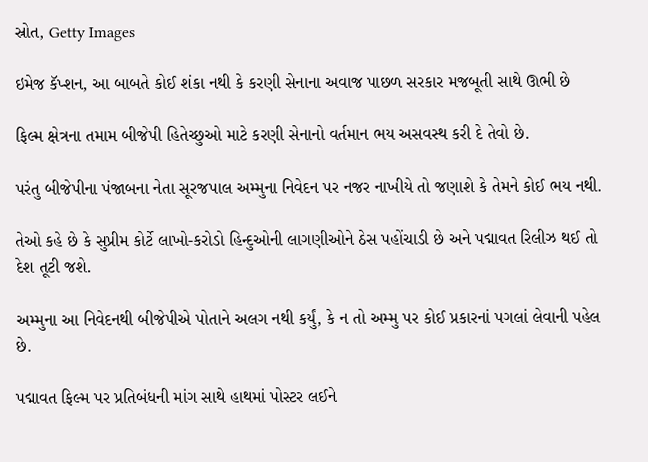સ્રોત, Getty Images

ઇમેજ કૅપ્શન, આ બાબતે કોઈ શંકા નથી કે કરણી સેનાના અવાજ પાછળ સરકાર મજબૂતી સાથે ઊભી છે

ફિલ્મ ક્ષેત્રના તમામ બીજેપી હિતેચ્છુઓ માટે કરણી સેનાનો વર્તમાન ભય અસવસ્થ કરી દે તેવો છે.

પરંતુ બીજેપીના પંજાબના નેતા સૂરજપાલ અમ્મુના નિવેદન પર નજર નાખીયે તો જણાશે કે તેમને કોઈ ભય નથી.

તેઓ કહે છે કે સુપ્રીમ કોર્ટે લાખો-કરોડો હિન્દુઓની લાગણીઓને ઠેસ પહોંચાડી છે અને પદ્માવત રિલીઝ થઈ તો દેશ તૂટી જશે.

અમ્મુના આ નિવેદનથી બીજેપીએ પોતાને અલગ નથી કર્યું, કે ન તો અમ્મુ પર કોઈ પ્રકારનાં પગલાં લેવાની પહેલ છે.

પદ્માવત ફિલ્મ પર પ્રતિબંધની માંગ સાથે હાથમાં પોસ્ટર લઈને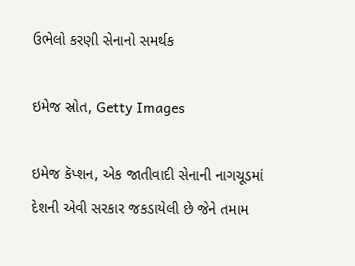ઉભેલો કરણી સેનાનો સમર્થક

ઇમેજ સ્રોત, Getty Images

ઇમેજ કૅપ્શન, એક જાતીવાદી સેનાની નાગચૂડમાં દેશની એવી સરકાર જકડાયેલી છે જેને તમામ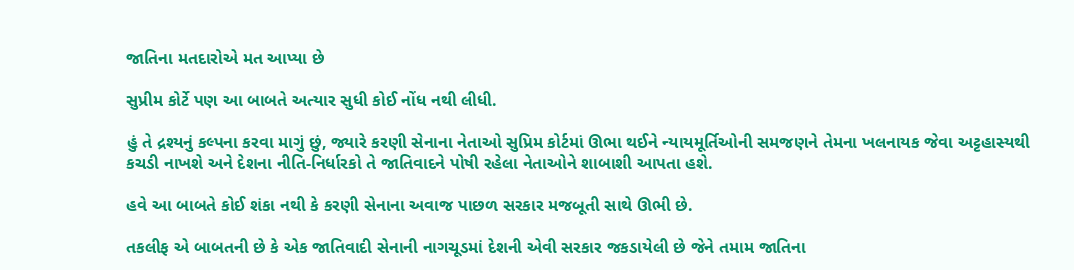જાતિના મતદારોએ મત આપ્યા છે

સુપ્રીમ કોર્ટે પણ આ બાબતે અત્યાર સુધી કોઈ નોંધ નથી લીધી.

હું તે દ્રશ્યનું કલ્પના કરવા માગું છું, જ્યારે કરણી સેનાના નેતાઓ સુપ્રિમ કોર્ટમાં ઊભા થઈને ન્યાયમૂર્તિઓની સમજણને તેમના ખલનાયક જેવા અટ્ટહાસ્યથી કચડી નાખશે અને દેશના નીતિ-નિર્ધારકો તે જાતિવાદને પોષી રહેલા નેતાઓને શાબાશી આપતા હશે.

હવે આ બાબતે કોઈ શંકા નથી કે કરણી સેનાના અવાજ પાછળ સરકાર મજબૂતી સાથે ઊભી છે.

તકલીફ એ બાબતની છે કે એક જાતિવાદી સેનાની નાગચૂડમાં દેશની એવી સરકાર જકડાયેલી છે જેને તમામ જાતિના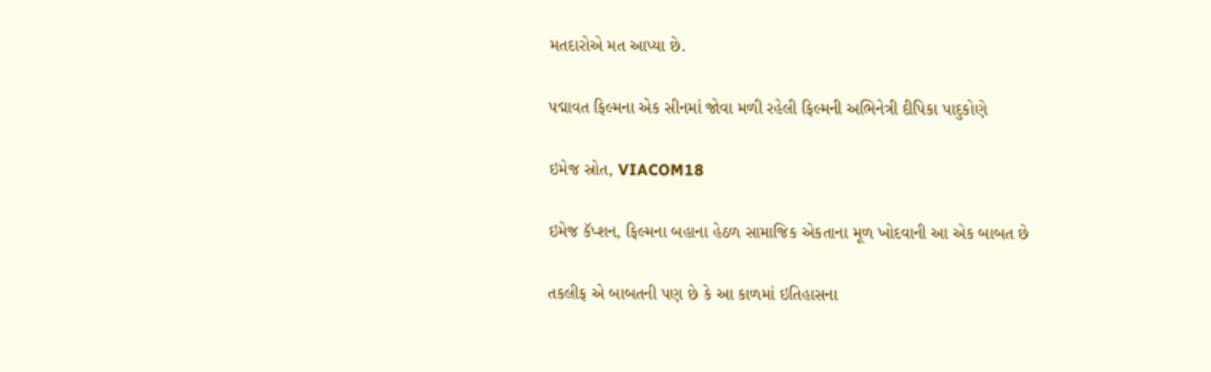મતદારોએ મત આપ્યા છે.

પદ્માવત ફિલ્મના એક સીનમાં જોવા મળી રહેલી ફિલ્મની અભિનેત્રી દીપિકા પાદુકોણે

ઇમેજ સ્રોત, VIACOM18

ઇમેજ કૅપ્શન, ફિલ્મના બહાના હેઠળ સામાજિક એકતાના મૂળ ખોદવાની આ એક બાબત છે

તકલીફ એ બાબતની પણ છે કે આ કાળમાં ઇતિહાસના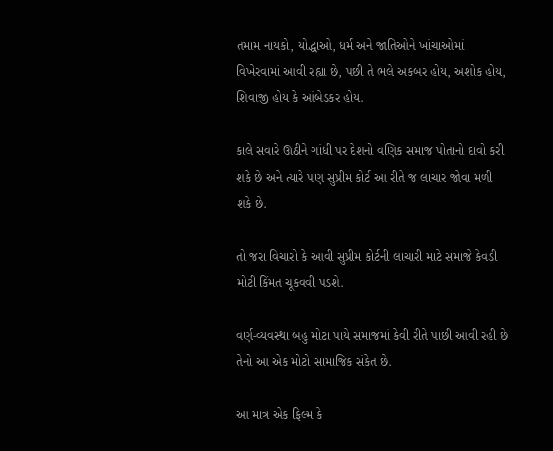તમામ નાયકો, યોદ્ધાઓ, ધર્મ અને જાતિઓને ખાંચાઓમાં વિખેરવામાં આવી રહ્યા છે, પછી તે ભલે અકબર હોય, અશોક હોય, શિવાજી હોય કે આંબેડકર હોય.

કાલે સવારે ઊઠીને ગાંધી પર દેશનો વણિક સમાજ પોતાનો દાવો કરી શકે છે અને ત્યારે પણ સુપ્રીમ કોર્ટ આ રીતે જ લાચાર જોવા મળી શકે છે.

તો જરા વિચારો કે આવી સુપ્રીમ કોર્ટની લાચારી માટે સમાજે કેવડી મોટી કિંમત ચૂકવવી પડશે.

વર્ણ-વ્યવસ્થા બહુ મોટા પાયે સમાજમાં કેવી રીતે પાછી આવી રહી છે તેનો આ એક મોટો સામાજિક સંકેત છે.

આ માત્ર એક ફિલ્મ કે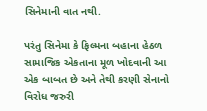સિનેમાની વાત નથી.

પરંતુ સિનેમા કે ફિલ્મના બહાના હેઠળ સામાજિક એકતાના મૂળ ખોદવાની આ એક બાબત છે અને તેથી કરણી સેનાનો વિરોધ જરુરી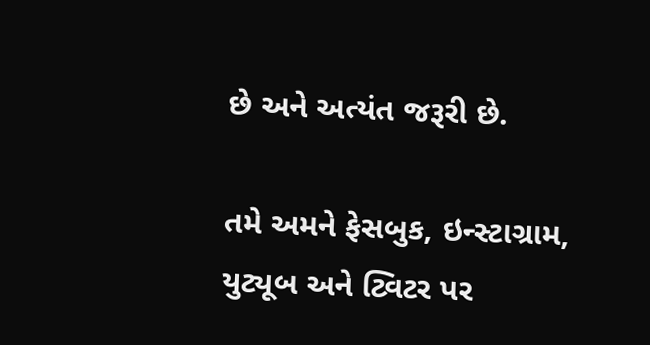છે અને અત્યંત જરૂરી છે.

તમે અમને ફેસબુક, ઇન્સ્ટાગ્રામ, યુટ્યૂબ અને ટ્વિટર પર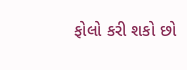ફોલો કરી શકો છો